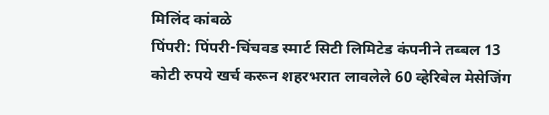मिलिंद कांबळे
पिंपरी: पिंपरी-चिंचवड स्मार्ट सिटी लिमिटेड कंपनीने तब्बल 13 कोटी रुपये खर्च करून शहरभरात लावलेले 60 व्हेरिबेल मेसेजिंग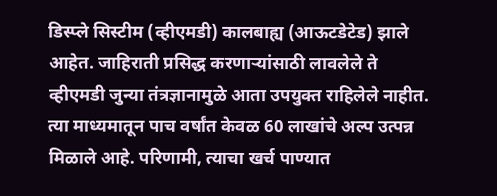डिस्प्ले सिस्टीम (व्हीएमडी) कालबाह्य (आऊटडेटेड) झाले आहेत. जाहिराती प्रसिद्ध करणाऱ्यांसाठी लावलेले ते व्हीएमडी जुन्या तंत्रज्ञानामुळे आता उपयुक्त राहिलेले नाहीत. त्या माध्यमातून पाच वर्षांत केवळ 60 लाखांचे अल्प उत्पन्न मिळाले आहे. परिणामी, त्याचा खर्च पाण्यात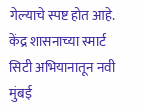गेल्याचे स्पष्ट होत आहे.
केंद्र शासनाच्या स्मार्ट सिटी अभियानातून नवी मुंबई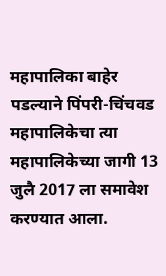महापालिका बाहेर पडल्याने पिंपरी-चिंचवड महापालिकेचा त्या महापालिकेच्या जागी 13 जुलै 2017 ला समावेश करण्यात आला.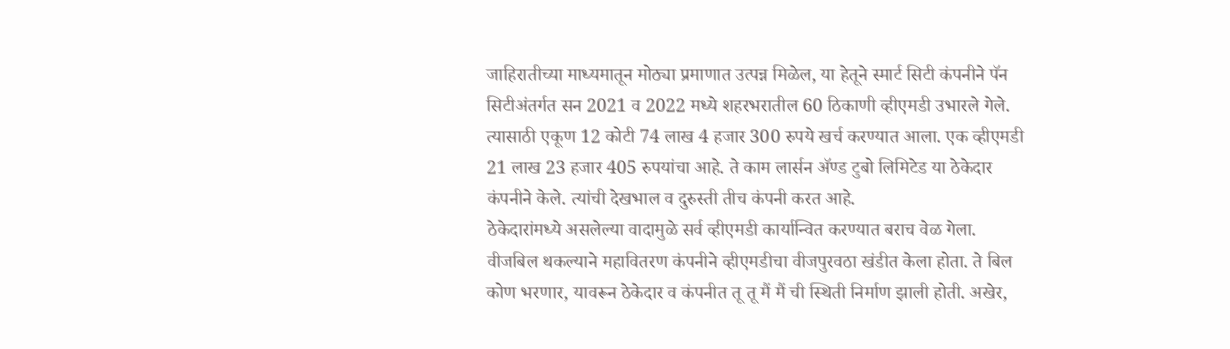जाहिरातीच्या माध्यमातून मोठ्या प्रमाणात उत्पन्न मिळेल, या हेतूने स्मार्ट सिटी कंपनीने पॅन सिटीअंतर्गत सन 2021 व 2022 मध्ये शहरभरातील 60 ठिकाणी व्हीएमडी उभारले गेले. त्यासाठी एकूण 12 कोटी 74 लाख 4 हजार 300 रुपये खर्च करण्यात आला. एक व्हीएमडी 21 लाख 23 हजार 405 रुपयांचा आहे. ते काम लार्सन ॲण्ड टुबो लिमिटेड या ठेकेदार कंपनीने केले. त्यांची देखभाल व दुरुस्ती तीच कंपनी करत आहे.
ठेकेदारांमध्ये असलेल्या वादामुळे सर्व व्हीएमडी कार्यान्वित करण्यात बराच वेळ गेला. वीजबिल थकल्याने महावितरण कंपनीने व्हीएमडीचा वीजपुरवठा खंडीत केला होता. ते बिल कोण भरणार, यावरून ठेकेदार व कंपनीत तू तू मैं मैं ची स्थिती निर्माण झाली होती. अखेर,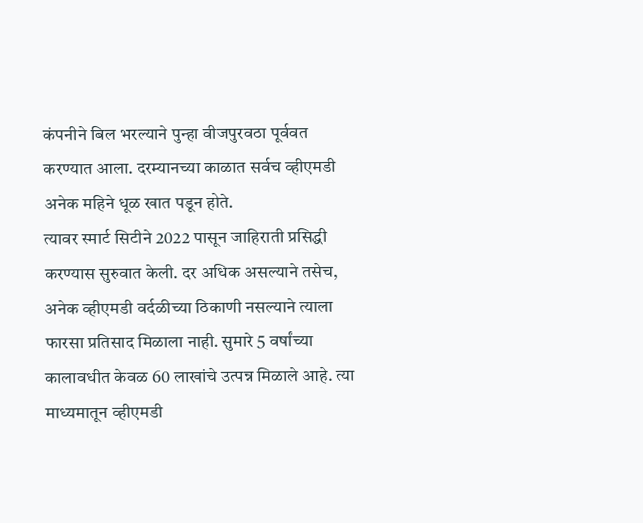कंपनीने बिल भरल्याने पुन्हा वीजपुरवठा पूर्ववत करण्यात आला. दरम्यानच्या काळात सर्वच व्हीएमडी अनेक महिने धूळ खात पडून होते.
त्यावर स्मार्ट सिटीने 2022 पासून जाहिराती प्रसिद्धी करण्यास सुरुवात केली. दर अधिक असल्याने तसेच, अनेक व्हीएमडी वर्दळीच्या ठिकाणी नसल्याने त्याला फारसा प्रतिसाद मिळाला नाही. सुमारे 5 वर्षांच्या कालावधीत केवळ 60 लाखांचे उत्पन्न मिळाले आहे. त्या माध्यमातून व्हीएमडी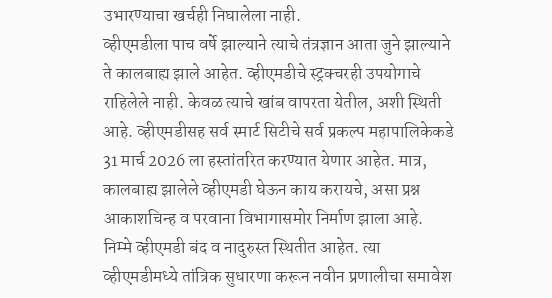उभारण्याचा खर्चही निघालेला नाही.
व्हीएमडीला पाच वर्षे झाल्याने त्याचे तंत्रज्ञान आता जुने झाल्याने ते कालबाह्य झाले आहेत. व्हीएमडीचे स्ट्रक्चरही उपयोगाचे राहिलेले नाही. केवळ त्याचे खांब वापरता येतील, अशी स्थिती आहे. व्हीएमडीसह सर्व स्मार्ट सिटीचे सर्व प्रकल्प महापालिकेकडे 31 मार्च 2026 ला हस्तांतरित करण्यात येणार आहेत. मात्र, कालबाह्य झालेले व्हीएमडी घेऊन काय करायचे, असा प्रश्न आकाशचिन्ह व परवाना विभागासमोर निर्माण झाला आहे. निम्मे व्हीएमडी बंद व नादुरुस्त स्थितीत आहेत. त्या व्हीएमडीमध्ये तांत्रिक सुधारणा करून नवीन प्रणालीचा समावेश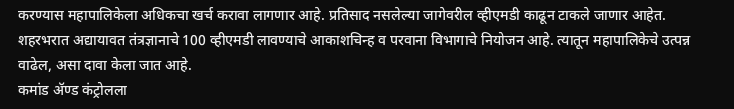करण्यास महापालिकेला अधिकचा खर्च करावा लागणार आहे. प्रतिसाद नसलेल्या जागेवरील व्हीएमडी काढून टाकले जाणार आहेत. शहरभरात अद्यायावत तंत्रज्ञानाचे 100 व्हीएमडी लावण्याचे आकाशचिन्ह व परवाना विभागाचे नियोजन आहे. त्यातून महापालिकेचे उत्पन्न वाढेल, असा दावा केला जात आहे.
कमांड ॲण्ड कंट्रोलला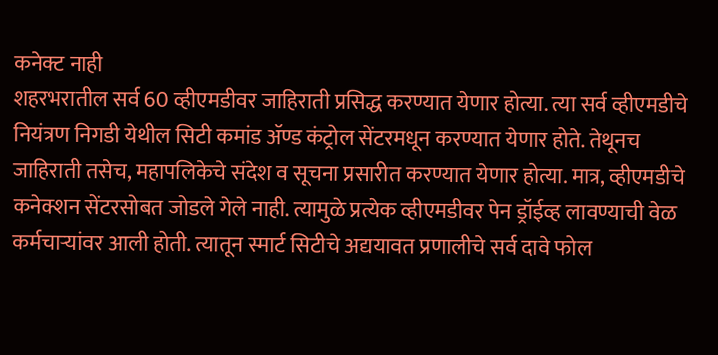कनेक्ट नाही
शहरभरातील सर्व 60 व्हीएमडीवर जाहिराती प्रसिद्ध करण्यात येणार होत्या. त्या सर्व व्हीएमडीचे नियंत्रण निगडी येथील सिटी कमांड ॲण्ड कंट्रोल सेंटरमधून करण्यात येणार होते. तेथूनच जाहिराती तसेच, महापलिकेचे संदेश व सूचना प्रसारीत करण्यात येणार होत्या. मात्र, व्हीएमडीचे कनेक्शन सेंटरसोबत जोडले गेले नाही. त्यामुळे प्रत्येक व्हीएमडीवर पेन ड्रॉईव्ह लावण्याची वेळ कर्मचाऱ्यांवर आली होती. त्यातून स्मार्ट सिटीचे अद्ययावत प्रणालीचे सर्व दावे फोल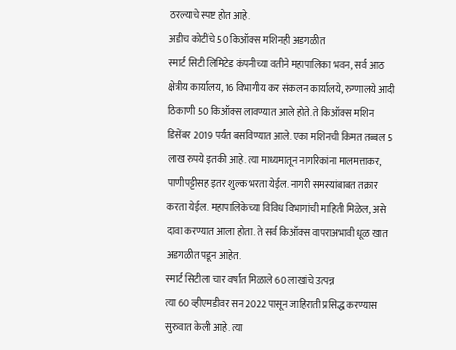ठरल्याचे स्पष्ट होत आहे.
अडीच कोटींचे 50 किऑक्स मशिनही अडगळीत
स्मार्ट सिटी लिमिटेड कंपनीच्या वतीने महापालिका भवन, सर्व आठ क्षेत्रीय कार्यालय, 16 विभागीय कर संकलन कार्यालये, रुग्णालये आदी ठिकाणी 50 किऑक्स लावण्यात आले होते. ते किऑक्स मशिन डिसेंबर 2019 पर्यंत बसविण्यात आले. एका मशिनची किमत तब्बल 5 लाख रुपये इतकी आहे. त्या माध्यमातून नागरिकांना मालमत्ताकर, पाणीपट्टीसह इतर शुल्क भरता येईल. नागरी समस्यांबाबत तक्रार करता येईल. महापालिकेच्या विविध विभागांची माहिती मिळेल, असे दावा करण्यात आला होता. ते सर्व किऑक्स वापराअभावी धूळ खात अडगळीत पडून आहेत.
स्मार्ट सिटीला चार वर्षांत मिळाले 60 लाखांचे उत्पन्न
त्या 60 व्हीएमडीवर सन 2022 पासून जाहिराती प्रसिद्ध करण्यास सुरुवात केली आहे. त्या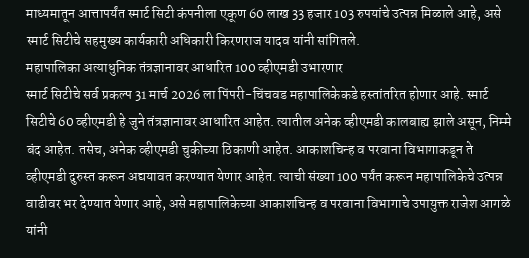माध्यमातून आत्तापर्यंत स्मार्ट सिटी कंपनीला एकूण 60 लाख 33 हजार 103 रुपयांचे उत्पन्न मिळाले आहे, असे स्मार्ट सिटीचे सहमुख्य कार्यकारी अधिकारी किरणराज यादव यांनी सांगितले.
महापालिका अत्याधुनिक तंत्रज्ञानावर आधारित 100 व्हीएमडी उभारणार
स्मार्ट सिटीचे सर्व प्रकल्प 31 मार्च 2026 ला पिंपरी-चिंचवड महापालिकेकडे हस्तांतरित होणार आहे. स्मार्ट सिटीचे 60 व्हीएमडी हे जुने तंत्रज्ञानावर आधारित आहेत. त्यातील अनेक व्हीएमडी कालबाह्य झाले असून, निम्मे बंद आहेत. तसेच, अनेक व्हीएमडी चुकीच्या ठिकाणी आहेत. आकाशचिन्ह व परवाना विभागाकडून ते व्हीएमडी दुरुस्त करून अद्ययावत करण्यात येणार आहेत. त्याची संख्या 100 पर्यंत करून महापालिकेचे उत्पन्न वाढीवर भर देण्यात येणार आहे, असे महापालिकेच्या आकाशचिन्ह व परवाना विभागाचे उपायुक्त राजेश आगळे यांनी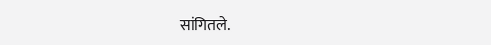सांगितले.